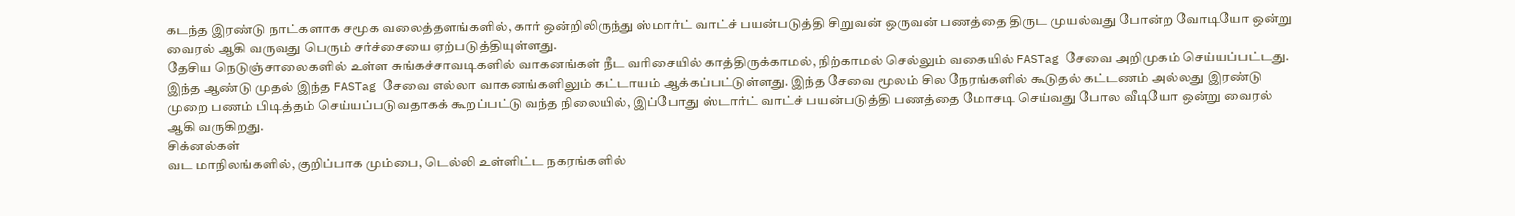கடந்த இரண்டு நாட்களாக சமூக வலைத்தளங்களில், கார் ஒன்றிலிருந்து ஸ்மார்ட் வாட்ச் பயன்படுத்தி சிறுவன் ஒருவன் பணத்தை திருட முயல்வது போன்ற வோடியோ ஒன்று வைரல் ஆகி வருவது பெரும் சர்ச்சையை ஏற்படுத்தியுள்ளது.
தேசிய நெடுஞ்சாலைகளில் உள்ள சுங்கச்சாவடிகளில் வாகனங்கள் நீட வரிசையில் காத்திருக்காமல், நிற்காமல் செல்லும் வகையில் FASTag சேவை அறிமுகம் செய்யப்பட்டது.
இந்த ஆண்டு முதல் இந்த FASTag சேவை எல்லா வாகனங்களிலும் கட்டாயம் ஆக்கப்பட்டுள்ளது. இந்த சேவை மூலம் சில நேரங்களில் கூடுதல் கட்டணம் அல்லது இரண்டு முறை பணம் பிடித்தம் செய்யப்படுவதாகக் கூறப்பட்டு வந்த நிலையில், இப்போது ஸ்டார்ட் வாட்ச் பயன்படுத்தி பணத்தை மோசடி செய்வது போல வீடியோ ஒன்று வைரல் ஆகி வருகிறது.
சிக்னல்கள்
வட மாநிலங்களில், குறிப்பாக மும்பை, டெல்லி உள்ளிட்ட நகரங்களில்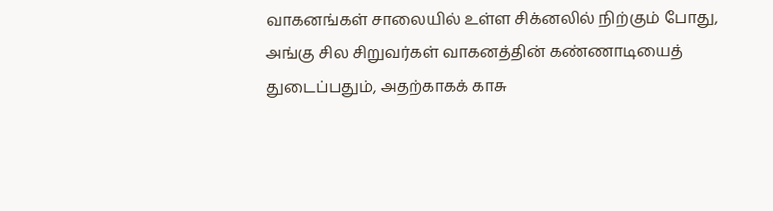வாகனங்கள் சாலையில் உள்ள சிக்னலில் நிற்கும் போது, அங்கு சில சிறுவர்கள் வாகனத்தின் கண்ணாடியைத் துடைப்பதும், அதற்காகக் காசு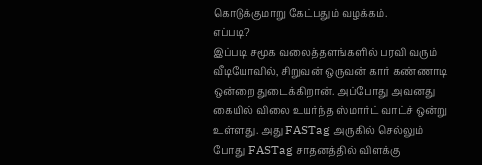கொடுக்குமாறு கேட்பதும் வழக்கம்.
எப்படி?
இப்படி சமூக வலைத்தளங்களில் பரவி வரும் வீடியோவில், சிறுவன் ஒருவன் கார் கண்ணாடி ஒன்றை துடைக்கிறான். அப்போது அவனது கையில் விலை உயர்ந்த ஸ்மார்ட் வாட்ச் ஒன்று உள்ளது. அது FASTag அருகில் செல்லும் போது FASTag சாதனத்தில் விளக்கு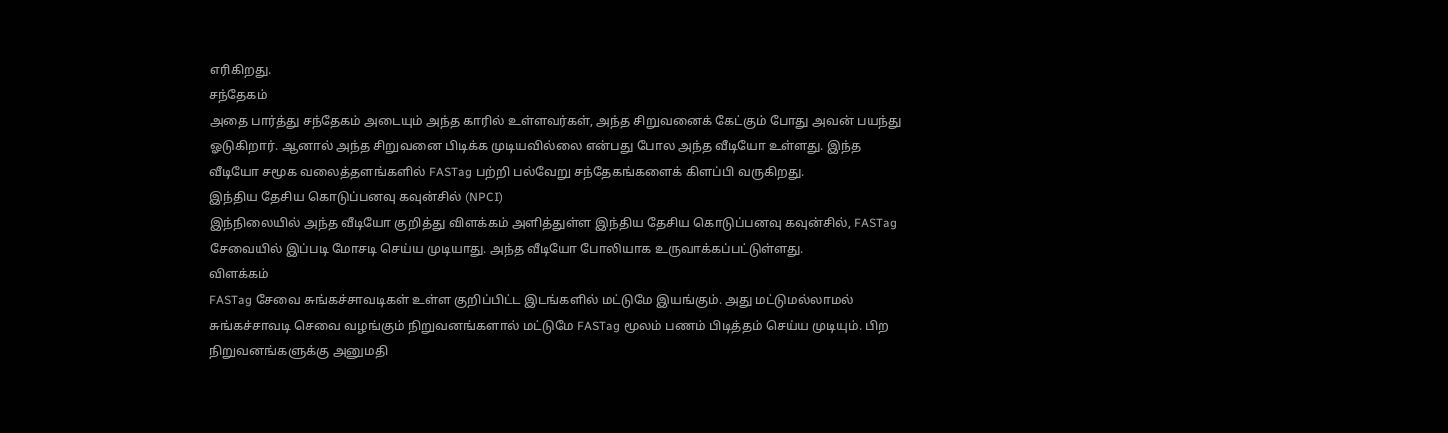எரிகிறது.
சந்தேகம்
அதை பார்த்து சந்தேகம் அடையும் அந்த காரில் உள்ளவர்கள், அந்த சிறுவனைக் கேட்கும் போது அவன் பயந்து ஓடுகிறார். ஆனால் அந்த சிறுவனை பிடிக்க முடியவில்லை என்பது போல அந்த வீடியோ உள்ளது. இந்த வீடியோ சமூக வலைத்தளங்களில் FASTag பற்றி பல்வேறு சந்தேகங்களைக் கிளப்பி வருகிறது.
இந்திய தேசிய கொடுப்பனவு கவுன்சில் (NPCI)
இந்நிலையில் அந்த வீடியோ குறித்து விளக்கம் அளித்துள்ள இந்திய தேசிய கொடுப்பனவு கவுன்சில், FASTag சேவையில் இப்படி மோசடி செய்ய முடியாது. அந்த வீடியோ போலியாக உருவாக்கப்பட்டுள்ளது.
விளக்கம்
FASTag சேவை சுங்கச்சாவடிகள் உள்ள குறிப்பிட்ட இடங்களில் மட்டுமே இயங்கும். அது மட்டுமல்லாமல் சுங்கச்சாவடி செவை வழங்கும் நிறுவனங்களால் மட்டுமே FASTag மூலம் பணம் பிடித்தம் செய்ய முடியும். பிற நிறுவனங்களுக்கு அனுமதி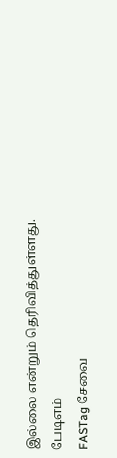இல்லை என்றும் தெரிவித்துள்ளது.
பேடிஎம்
FASTag சேவை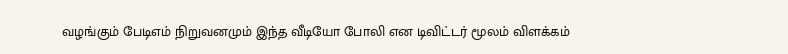வழங்கும் பேடிஎம் நிறுவனமும் இந்த வீடியோ போலி என டிவிட்டர் மூலம் விளக்கம்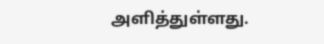அளித்துள்ளது.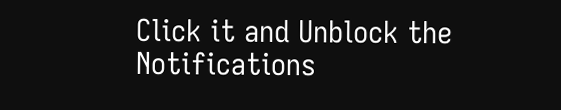Click it and Unblock the Notifications